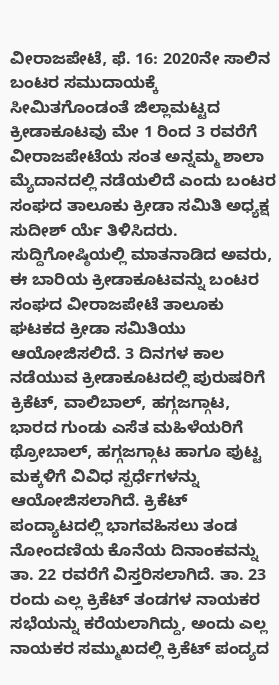ವೀರಾಜಪೇಟೆ, ಫೆ. 16: 2020ನೇ ಸಾಲಿನ ಬಂಟರ ಸಮುದಾಯಕ್ಕೆ ಸೀಮಿತಗೊಂಡಂತೆ ಜಿಲ್ಲಾಮಟ್ಟದ ಕ್ರೀಡಾಕೂಟವು ಮೇ 1 ರಿಂದ 3 ರವರೆಗೆ ವೀರಾಜಪೇಟೆಯ ಸಂತ ಅನ್ನಮ್ಮ ಶಾಲಾ ಮ್ಯೆದಾನದಲ್ಲಿ ನಡೆಯಲಿದೆ ಎಂದು ಬಂಟರ ಸಂಘದ ತಾಲೂಕು ಕ್ರೀಡಾ ಸಮಿತಿ ಅಧ್ಯಕ್ಷ ಸುದೀಶ್ ರ್ಯೆ ತಿಳಿಸಿದರು.
ಸುದ್ದಿಗೋಷ್ಠಿಯಲ್ಲಿ ಮಾತನಾಡಿದ ಅವರು, ಈ ಬಾರಿಯ ಕ್ರೀಡಾಕೂಟವನ್ನು ಬಂಟರ ಸಂಘದ ವೀರಾಜಪೇಟೆ ತಾಲೂಕು ಘಟಕದ ಕ್ರೀಡಾ ಸಮಿತಿಯು ಆಯೋಜಿಸಲಿದೆ. 3 ದಿನಗಳ ಕಾಲ ನಡೆಯುವ ಕ್ರೀಡಾಕೂಟದಲ್ಲಿ ಪುರುಷರಿಗೆ ಕ್ರಿಕೆಟ್, ವಾಲಿಬಾಲ್, ಹಗ್ಗಜಗ್ಗಾಟ, ಭಾರದ ಗುಂಡು ಎಸೆತ ಮಹಿಳೆಯರಿಗೆ ಥ್ರೋಬಾಲ್, ಹಗ್ಗಜಗ್ಗಾಟ ಹಾಗೂ ಪುಟ್ಟ ಮಕ್ಕಳಿಗೆ ವಿವಿಧ ಸ್ಪರ್ಧೆಗಳನ್ನು ಆಯೋಜಿಸಲಾಗಿದೆ. ಕ್ರಿಕೆಟ್ ಪಂದ್ಯಾಟದಲ್ಲಿ ಭಾಗವಹಿಸಲು ತಂಡ ನೋಂದಣಿಯ ಕೊನೆಯ ದಿನಾಂಕವನ್ನು ತಾ. 22 ರವರೆಗೆ ವಿಸ್ತರಿಸಲಾಗಿದೆ. ತಾ. 23 ರಂದು ಎಲ್ಲ ಕ್ರಿಕೆಟ್ ತಂಡಗಳ ನಾಯಕರ ಸಭೆಯನ್ನು ಕರೆಯಲಾಗಿದ್ದು, ಅಂದು ಎಲ್ಲ ನಾಯಕರ ಸಮ್ಮುಖದಲ್ಲಿ ಕ್ರಿಕೆಟ್ ಪಂದ್ಯದ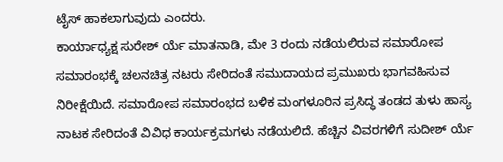ಟೈಸ್ ಹಾಕಲಾಗುವುದು ಎಂದರು.
ಕಾರ್ಯಾಧ್ಯಕ್ಷ ಸುರೇಶ್ ರ್ಯೆ ಮಾತನಾಡಿ, ಮೇ 3 ರಂದು ನಡೆಯಲಿರುವ ಸಮಾರೋಪ ಸಮಾರಂಭಕ್ಕೆ ಚಲನಚಿತ್ರ ನಟರು ಸೇರಿದಂತೆ ಸಮುದಾಯದ ಪ್ರಮುಖರು ಭಾಗವಹಿಸುವ ನಿರೀಕ್ಷೆಯಿದೆ. ಸಮಾರೋಪ ಸಮಾರಂಭದ ಬಳಿಕ ಮಂಗಳೂರಿನ ಪ್ರಸಿದ್ಧ ತಂಡದ ತುಳು ಹಾಸ್ಯ ನಾಟಕ ಸೇರಿದಂತೆ ವಿವಿಧ ಕಾರ್ಯಕ್ರಮಗಳು ನಡೆಯಲಿದೆ. ಹೆಚ್ಚಿನ ವಿವರಗಳಿಗೆ ಸುದೀಶ್ ರ್ಯೆ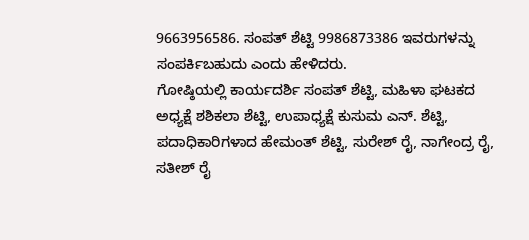9663956586. ಸಂಪತ್ ಶೆಟ್ಟಿ 9986873386 ಇವರುಗಳನ್ನು ಸಂಪರ್ಕಿಬಹುದು ಎಂದು ಹೇಳಿದರು.
ಗೋಷ್ಠಿಯಲ್ಲಿ ಕಾರ್ಯದರ್ಶಿ ಸಂಪತ್ ಶೆಟ್ಟಿ, ಮಹಿಳಾ ಘಟಕದ ಅಧ್ಯಕ್ಷೆ ಶಶಿಕಲಾ ಶೆಟ್ಟಿ, ಉಪಾಧ್ಯಕ್ಷೆ ಕುಸುಮ ಎನ್. ಶೆಟ್ಟಿ, ಪದಾಧಿಕಾರಿಗಳಾದ ಹೇಮಂತ್ ಶೆಟ್ಟಿ, ಸುರೇಶ್ ರೈ, ನಾಗೇಂದ್ರ ರೈ, ಸತೀಶ್ ರೈ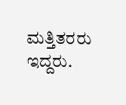ಮತ್ತಿತರರು ಇದ್ದರು.